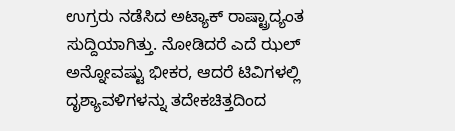ಉಗ್ರರು ನಡೆಸಿದ ಅಟ್ಯಾಕ್ ರಾಷ್ಟ್ರಾದ್ಯಂತ ಸುದ್ದಿಯಾಗಿತ್ತು. ನೋಡಿದರೆ ಎದೆ ಝಲ್ ಅನ್ನೋವಷ್ಟು ಭೀಕರ, ಆದರೆ ಟಿವಿಗಳಲ್ಲಿ ದೃಶ್ಯಾವಳಿಗಳನ್ನು ತದೇಕಚಿತ್ತದಿಂದ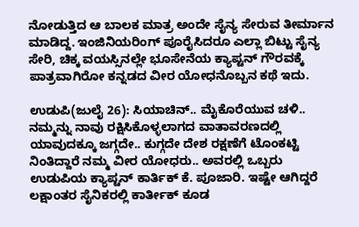ನೋಡುತ್ತಿದ ಆ ಬಾಲಕ ಮಾತ್ರ ಅಂದೇ ಸೈನ್ಯ ಸೇರುವ ತೀರ್ಮಾನ ಮಾಡಿದ್ದ. ಇಂಜಿನಿಯರಿಂಗ್ ಪೂರೈಸಿದರೂ ಎಲ್ಲಾ ಬಿಟ್ಟು ಸೈನ್ಯ ಸೇರಿ, ಚಿಕ್ಕ ವಯಸ್ಸಿನಲ್ಲೇ ಭೂಸೇನೆಯ ಕ್ಯಾಪ್ಟನ್ ಗೌರವಕ್ಕೆ ಪಾತ್ರವಾಗಿರೋ ಕನ್ನಡದ ವೀರ ಯೋಧನೊಬ್ಬನ ಕಥೆ ಇದು.

ಉಡುಪಿ(ಜುಲೈ 26): ಸಿಯಾಚಿನ್.. ಮೈಕೊರೆಯುವ ಚಳಿ.. ನಮ್ಮನ್ನು ನಾವು ರಕ್ಷಿಸಿಕೊಳ್ಳಲಾಗದ ವಾತಾವರಣದಲ್ಲಿ ಯಾವುದಕ್ಕೂ ಜಗ್ಗದೇ.. ಕುಗ್ಗದೇ ದೇಶ ರಕ್ಷಣೆಗೆ ಟೊಂಕಟ್ಟಿ ನಿಂತಿದ್ದಾರೆ ನಮ್ಮ ವೀರ ಯೋಧರು.. ಅವರಲ್ಲಿ ಒಬ್ಬರು ಉಡುಪಿಯ ಕ್ಯಾಪ್ಟನ್ ಕಾರ್ತಿಕ್ ಕೆ. ಪೂಜಾರಿ. ಇಷ್ಟೇ ಆಗಿದ್ದರೆ ಲಕ್ಷಾಂತರ ಸೈನಿಕರಲ್ಲಿ ಕಾರ್ತೀಕ್ ಕೂಡ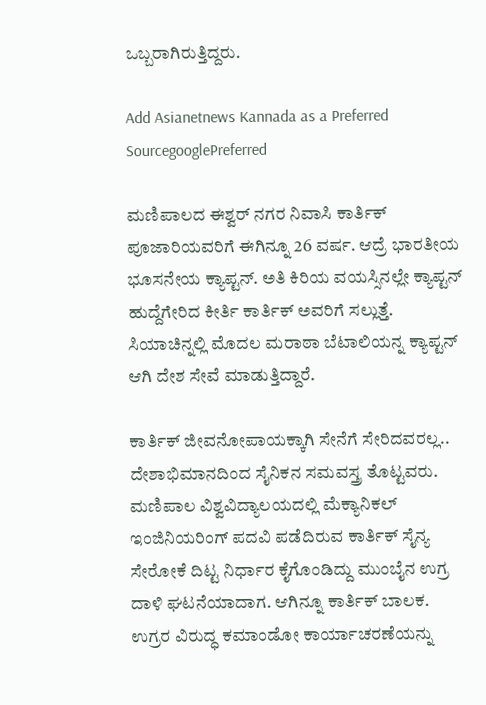ಒಬ್ಬರಾಗಿರುತ್ತಿದ್ದರು.

Add Asianetnews Kannada as a Preferred SourcegooglePreferred

ಮಣಿಪಾಲದ ಈಶ್ವರ್ ನಗರ ನಿವಾಸಿ ಕಾರ್ತಿಕ್ ಪೂಜಾರಿಯವರಿಗೆ ಈಗಿನ್ನೂ 26 ವರ್ಷ. ಆದ್ರೆ ಭಾರತೀಯ ಭೂಸನೇಯ ಕ್ಯಾಪ್ಟನ್. ಅತಿ ಕಿರಿಯ ವಯಸ್ಸಿನಲ್ಲೇ ಕ್ಯಾಪ್ಟನ್ ಹುದ್ದೆಗೇರಿದ ಕೀರ್ತಿ ಕಾರ್ತಿಕ್ ಅವರಿಗೆ ಸಲ್ಲುತ್ತೆ. ಸಿಯಾಚಿನ್ನಲ್ಲಿ ಮೊದಲ ಮರಾಠಾ ಬೆಟಾಲಿಯನ್ನ ಕ್ಯಾಪ್ಟನ್ ಆಗಿ ದೇಶ ಸೇವೆ ಮಾಡುತ್ತಿದ್ದಾರೆ.

ಕಾರ್ತಿಕ್ ಜೀವನೋಪಾಯಕ್ಕಾಗಿ ಸೇನೆಗೆ ಸೇರಿದವರಲ್ಲ.. ದೇಶಾಭಿಮಾನದಿಂದ ಸೈನಿಕನ ಸಮವಸ್ತ್ರ ತೊಟ್ಟವರು. ಮಣಿಪಾಲ ವಿಶ್ವವಿದ್ಯಾಲಯದಲ್ಲಿ ಮೆಕ್ಯಾನಿಕಲ್ ಇಂಜಿನಿಯರಿಂಗ್ ಪದವಿ ಪಡೆದಿರುವ ಕಾರ್ತಿಕ್ ಸೈನ್ಯ ಸೇರೋಕೆ ದಿಟ್ಟ ನಿರ್ಧಾರ ಕೈಗೊಂಡಿದ್ದು ಮುಂಬೈನ ಉಗ್ರ ದಾಳಿ ಘಟನೆಯಾದಾಗ. ಆಗಿನ್ನೂ ಕಾರ್ತಿಕ್ ಬಾಲಕ. ಉಗ್ರರ ವಿರುದ್ಧ ಕಮಾಂಡೋ ಕಾರ್ಯಾಚರಣೆಯನ್ನು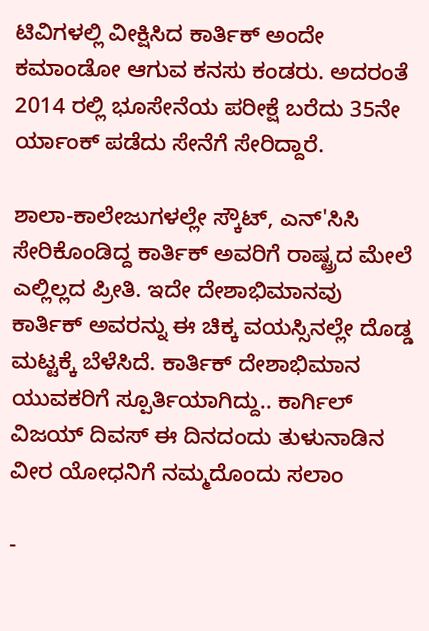ಟಿವಿಗಳಲ್ಲಿ ವೀಕ್ಷಿಸಿದ ಕಾರ್ತಿಕ್ ಅಂದೇ ಕಮಾಂಡೋ ಆಗುವ ಕನಸು ಕಂಡರು. ಅದರಂತೆ 2014 ರಲ್ಲಿ ಭೂಸೇನೆಯ ಪರೀಕ್ಷೆ ಬರೆದು 35ನೇ ರ್ಯಾಂಕ್ ಪಡೆದು ಸೇನೆಗೆ ಸೇರಿದ್ದಾರೆ.

ಶಾಲಾ-ಕಾಲೇಜುಗಳಲ್ಲೇ ಸ್ಕೌಟ್, ಎನ್'ಸಿಸಿ ಸೇರಿಕೊಂಡಿದ್ದ ಕಾರ್ತಿಕ್ ಅವರಿಗೆ ರಾಷ್ಟ್ರದ ಮೇಲೆ ಎಲ್ಲಿಲ್ಲದ ಪ್ರೀತಿ. ಇದೇ ದೇಶಾಭಿಮಾನವು ಕಾರ್ತಿಕ್ ಅವರನ್ನು ಈ ಚಿಕ್ಕ ವಯಸ್ಸಿನಲ್ಲೇ ದೊಡ್ಡ ಮಟ್ಟಕ್ಕೆ ಬೆಳೆಸಿದೆ. ಕಾರ್ತಿಕ್ ದೇಶಾಭಿಮಾನ ಯುವಕರಿಗೆ ಸ್ಪೂರ್ತಿಯಾಗಿದ್ದು.. ಕಾರ್ಗಿಲ್ ವಿಜಯ್ ದಿವಸ್ ಈ ದಿನದಂದು ತುಳುನಾಡಿನ ವೀರ ಯೋಧನಿಗೆ ನಮ್ಮದೊಂದು ಸಲಾಂ

-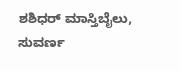ಶಶಿಧರ್ ಮಾಸ್ತಿಬೈಲು, ಸುವರ್ಣ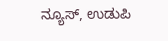ನ್ಯೂಸ್, ಉಡುಪಿ